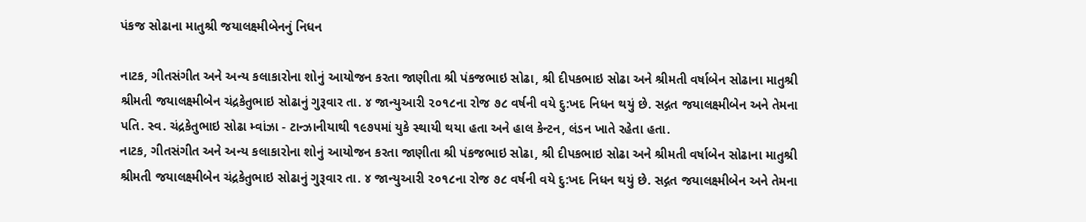પંકજ સોઢાના માતુશ્રી જયાલક્ષ્મીબેનનું નિધન

નાટક, ગીતસંગીત અને અન્ય કલાકારોના શોનું આયોજન કરતા જાણીતા શ્રી પંકજભાઇ સોઢા, શ્રી દીપકભાઇ સોઢા અને શ્રીમતી વર્ષાબેન સોઢાના માતુશ્રી શ્રીમતી જયાલક્ષ્મીબેન ચંદ્રકેતુભાઇ સોઢાનું ગુરૂવાર તા. ૪ જાન્યુઆરી ૨૦૧૮ના રોજ ૭૮ વર્ષની વયે દુ:ખદ નિધન થયું છે. સદ્ગત જયાલક્ષ્મીબેન અને તેમના પતિ. સ્વ. ચંદ્રકેતુભાઇ સોઢા મ્વાંઝા - ટાન્ઝાનીયાથી ૧૯૭૫માં યુકે સ્થાયી થયા હતા અને હાલ કેન્ટન, લંડન ખાતે રહેતા હતા.
નાટક, ગીતસંગીત અને અન્ય કલાકારોના શોનું આયોજન કરતા જાણીતા શ્રી પંકજભાઇ સોઢા, શ્રી દીપકભાઇ સોઢા અને શ્રીમતી વર્ષાબેન સોઢાના માતુશ્રી શ્રીમતી જયાલક્ષ્મીબેન ચંદ્રકેતુભાઇ સોઢાનું ગુરૂવાર તા. ૪ જાન્યુઆરી ૨૦૧૮ના રોજ ૭૮ વર્ષની વયે દુ:ખદ નિધન થયું છે. સદ્ગત જયાલક્ષ્મીબેન અને તેમના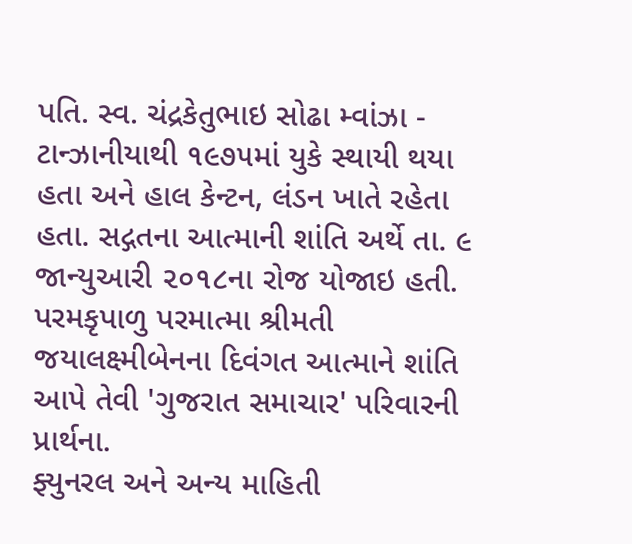પતિ. સ્વ. ચંદ્રકેતુભાઇ સોઢા મ્વાંઝા - ટાન્ઝાનીયાથી ૧૯૭૫માં યુકે સ્થાયી થયા હતા અને હાલ કેન્ટન, લંડન ખાતે રહેતા હતા. સદ્ગતના આત્માની શાંતિ અર્થે તા. ૯ જાન્યુઆરી ૨૦૧૮ના રોજ યોજાઇ હતી. પરમકૃપાળુ પરમાત્મા શ્રીમતી જયાલક્ષ્મીબેનના દિવંગત આત્માને શાંતિ આપે તેવી 'ગુજરાત સમાચાર' પરિવારની પ્રાર્થના.
ફ્યુનરલ અને અન્ય માહિતી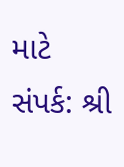માટે સંપર્ક: શ્રી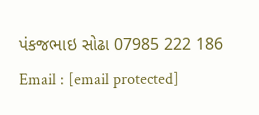પંકજભાઇ સોઢા 07985 222 186 Email : [email protected]